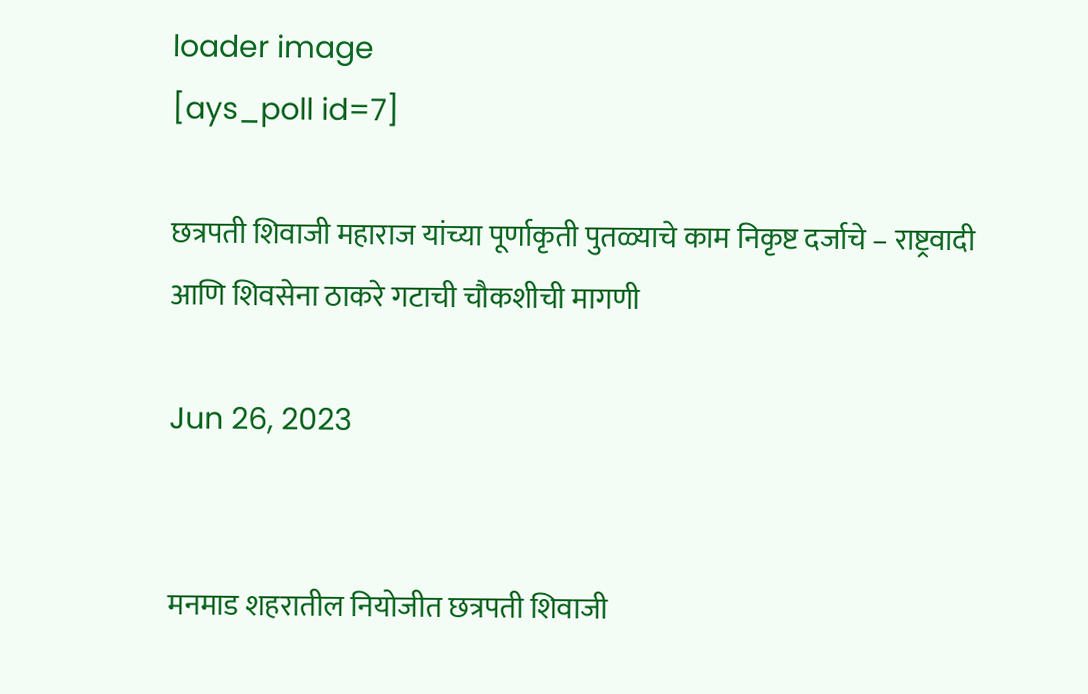loader image
[ays_poll id=7]

छत्रपती शिवाजी महाराज यांच्या पूर्णाकृती पुतळ्याचे काम निकृष्ट दर्जाचे – राष्ट्रवादी आणि शिवसेना ठाकरे गटाची चौकशीची मागणी

Jun 26, 2023


मनमाड शहरातील नियोजीत छत्रपती शिवाजी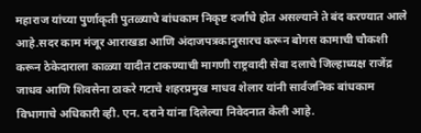महाराज यांच्या पुर्णाकृती पुतळ्याचे बांधकाम निकृष्ट दर्जाचे होत असल्याने ते बंद करण्यात आले आहे.सदर काम मंजूर आराखडा आणि अंदाजपत्रकानुसारच करून बोगस कामाची चौकशी करून ठेकेदाराला काळ्या यादीत टाकण्याची मागणी राष्ट्रवादी सेवा दलाचे जिल्हाध्यक्ष राजेंद्र जाधव आणि शिवसेना ठाकरे गटाचे शहरप्रमुख माधव शेलार यांनी सार्वजनिक बांधकाम विभागाचे अधिकारी व्ही. एन. दराने यांना दिलेल्या निवेदनात केली आहे.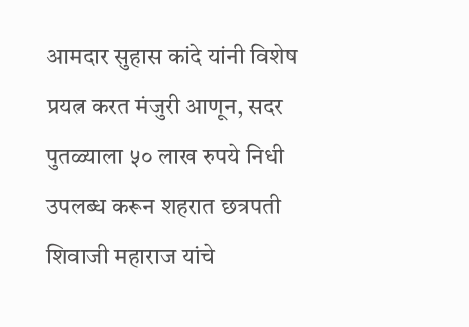आमदार सुहास कांदे यांनी विशेष प्रयत्न करत मंजुरी आणून, सदर पुतळ्याला ५० लाख रुपये निधी उपलब्ध करून शहरात छत्रपती शिवाजी महाराज यांचे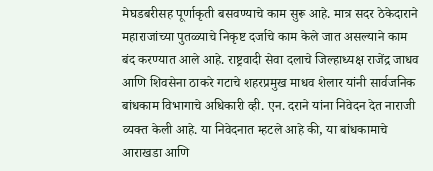मेघडबरीसह पूर्णाकृती बसवण्याचे काम सुरू आहे. मात्र सदर ठेकेदाराने महाराजांच्या पुतळ्याचे निकृष्ट दर्जाचे काम केले जात असल्याने काम बंद करण्यात आले आहे. राष्ट्रवादी सेवा दलाचे जिल्हाध्यक्ष राजेंद्र जाधव आणि शिवसेना ठाकरे गटाचे शहरप्रमुख माधव शेलार यांनी सार्वजनिक बांधकाम विभागाचे अधिकारी व्ही. एन. दराने यांना निवेदन देत नाराजी व्यक्त केली आहे. या निवेदनात म्हटले आहे की, या बांधकामाचे आराखडा आणि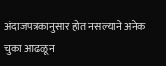अंदाजपत्रकानुसार होत नसल्याने अनेक चुका आढळून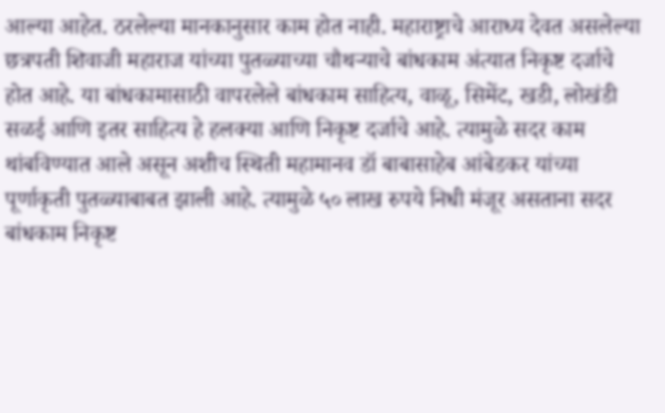आल्या आहेत. ठरलेल्या मानकानुसार काम होत नाही. महाराष्ट्राचे आराध्य देवत असलेल्या छत्रपती शिवाजी महाराज यांच्या पुतळ्याच्या चौथऱ्याचे बांधकाम अंत्यात निकृष्ट दर्जाचे होत आहे. या बांधकामासाठी वापरलेले बांधकाम साहित्य, वाळू, सिमेंट, खडी, लोखंडी सळई आणि इतर साहित्य हे हलक्या आणि निकृष्ट दर्जाचे आहे. त्यामुळे सदर काम थांबविण्यात आले असून अशीच स्थिती महामानव डॉ बाबासाहेब आंबेडकर यांच्या पूर्णाकृती पुतळ्याबाबत झाली आहे. त्यामुळे ५० लाख रुपये निधी मंजूर असताना सदर बांधकाम निकृष्ट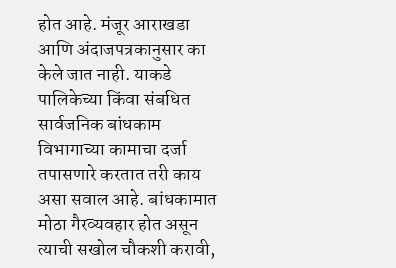होत आहे. मंजूर आराखडा आणि अंदाजपत्रकानुसार का केले जात नाही. याकडे पालिकेच्या किंवा संबधित सार्वजनिक बांधकाम विभागाच्या कामाचा दर्जा तपासणारे करतात तरी काय असा सवाल आहे. बांधकामात मोठा गैरव्यवहार होत असून त्याची सखोल चौकशी करावी,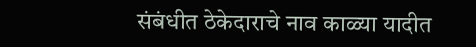संबंधीत ठेकेदाराचे नाव काळ्या यादीत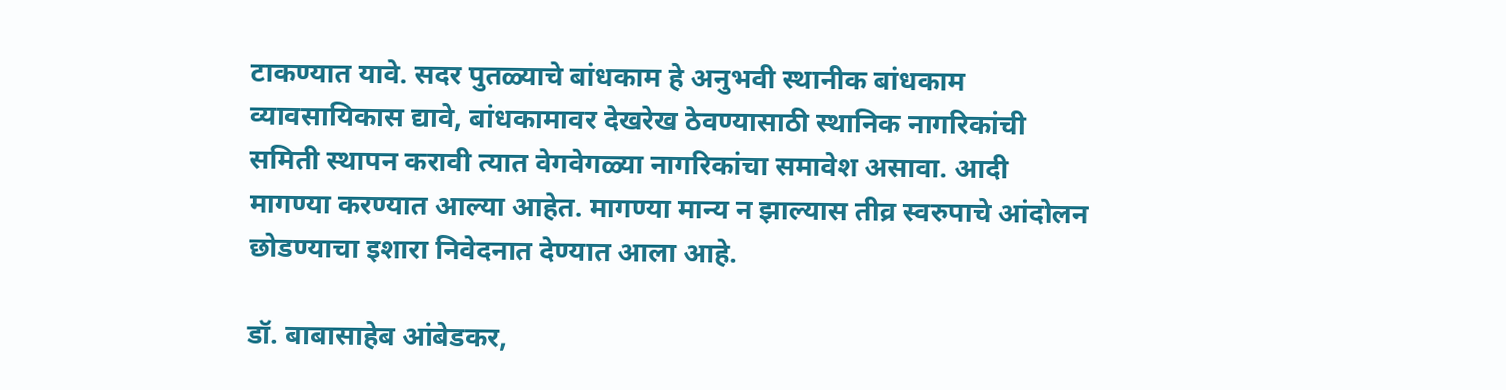टाकण्यात यावे. सदर पुतळ्याचे बांधकाम हे अनुभवी स्थानीक बांधकाम व्यावसायिकास द्यावे, बांधकामावर देखरेख ठेवण्यासाठी स्थानिक नागरिकांची समिती स्थापन करावी त्यात वेगवेगळ्या नागरिकांचा समावेश असावा. आदी मागण्या करण्यात आल्या आहेत. मागण्या मान्य न झाल्यास तीव्र स्वरुपाचे आंदोलन छोडण्याचा इशारा निवेदनात देण्यात आला आहे.

डॉ. बाबासाहेब आंबेडकर,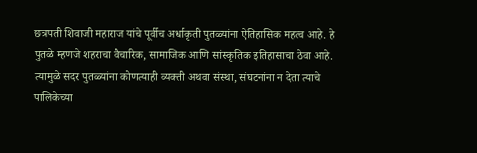छत्रपती शिवाजी महाराज यांचे पूर्वीच अर्धाकृती पुतळ्यांना ऐतिहासिक महत्व आहे. हे पुतळे म्हणजे शहराचा वैचारिक, सामाजिक आणि सांस्कृतिक इतिहासाचा ठेवा आहे. त्यामुळे सदर पुतळ्यांना कोणत्याही व्यक्ती अथवा संस्था, संघटनांना न देता त्याचे पालिकेच्या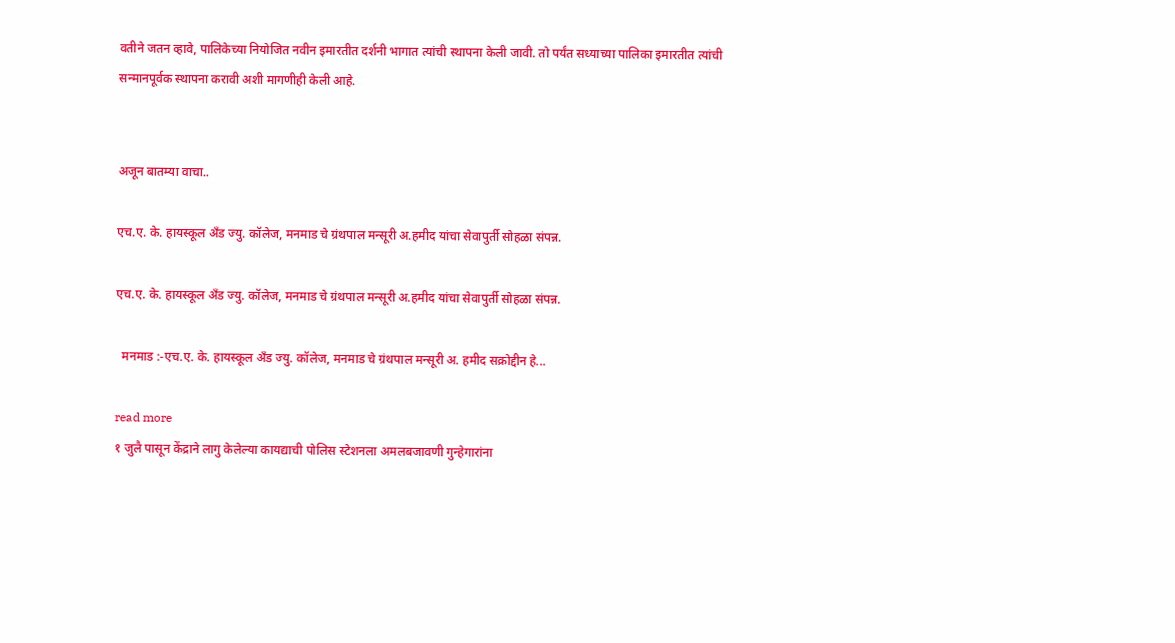वतीने जतन व्हावे, पालिकेच्या नियोजित नवीन इमारतीत दर्शनी भागात त्यांची स्थापना केली जावी. तो पर्यंत सध्याच्या पालिका इमारतीत त्यांची सन्मानपूर्वक स्थापना करावी अशी मागणीही केली आहे.


अजून बातम्या वाचा..

एच.ए. के. हायस्कूल अँड ज्यु. कॉलेज, मनमाड चे ग्रंथपाल मन्सूरी अ.हमीद यांचा सेवापुर्ती सोहळा संपन्न.

एच.ए. के. हायस्कूल अँड ज्यु. कॉलेज, मनमाड चे ग्रंथपाल मन्सूरी अ.हमीद यांचा सेवापुर्ती सोहळा संपन्न.

  मनमाड :-एच.ए. के. हायस्कूल अँड ज्यु. कॉलेज, मनमाड चे ग्रंथपाल मन्सूरी अ. हमीद सक्रोद्दीन हे...

read more
१ जुलै पासून केंद्राने लागु केलेल्या कायद्याची पोलिस स्टेशनला अमलबजावणी गुन्हेगारांना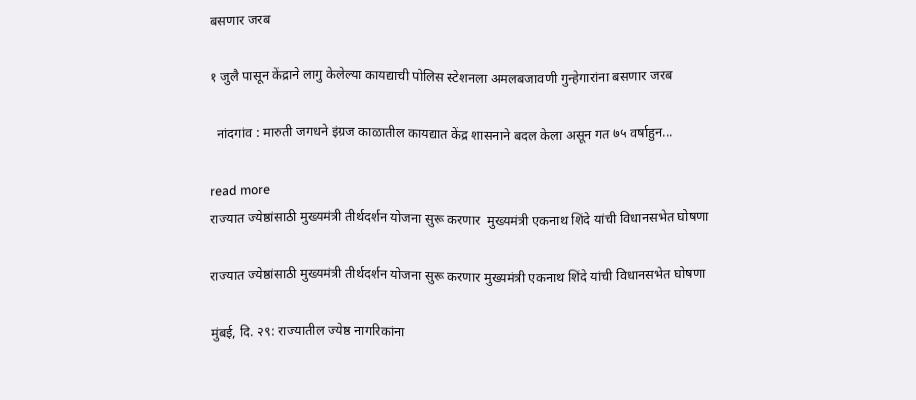बसणार जरब

१ जुलै पासून केंद्राने लागु केलेल्या कायद्याची पोलिस स्टेशनला अमलबजावणी गुन्हेगारांना बसणार जरब

  नांदगांव : मारुती जगधने इंग्रज काळातील कायद्यात केंद्र शासनाने बदल केला असून गत ७५ वर्षाहुन...

read more
राज्यात ज्येष्ठांसाठी मुख्यमंत्री तीर्थदर्शन योजना सुरू करणार  मुख्यमंत्री एकनाथ शिंदे यांची विधानसभेत घोषणा

राज्यात ज्येष्ठांसाठी मुख्यमंत्री तीर्थदर्शन योजना सुरू करणार मुख्यमंत्री एकनाथ शिंदे यांची विधानसभेत घोषणा

मुंबई, दि. २९: राज्यातील ज्येष्ठ नागरिकांना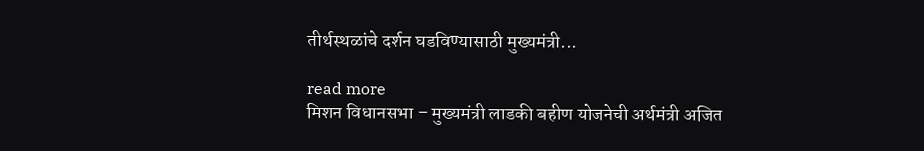तीर्थस्थळांचे दर्शन घडविण्यासाठी मुख्यमंत्री...

read more
मिशन विधानसभा – मुख्यमंत्री लाडकी बहीण योजनेची अर्थमंत्री अजित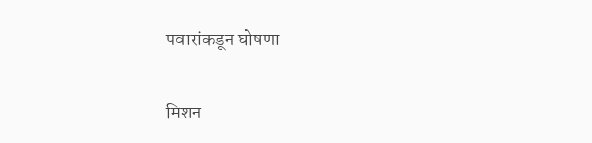पवारांकडून घोषणा

मिशन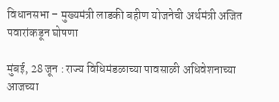विधानसभा – मुख्यमंत्री लाडकी बहीण योजनेची अर्थमंत्री अजित पवारांकडून घोषणा

मुंबई, 28 जून : राज्य विधिमंडळाच्या पावसाळी अधिवेशनाच्या आजच्या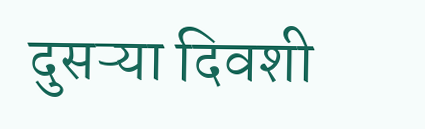दुसऱ्या दिवशी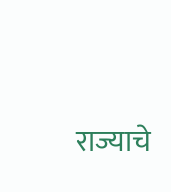राज्याचे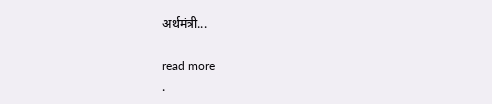अर्थमंत्री...

read more
.